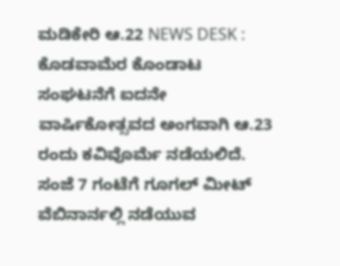ಮಡಿಕೇರಿ ಆ.22 NEWS DESK : ಕೊಡವಾಮೆರ ಕೊಂಡಾಟ ಸಂಘಟನೆಗೆ ಐದನೇ ವಾರ್ಷಿಕೋತ್ಸವದ ಅಂಗವಾಗಿ ಆ.23 ರಂದು ಕವಿವೊರ್ಮೆ ನಡೆಯಲಿದೆ. ಸಂಜೆ 7 ಗಂಟೆಗೆ ಗೂಗಲ್ ಮೀಟ್ ವೆಬಿನಾರ್ನಲ್ಲಿ ನಡೆಯುವ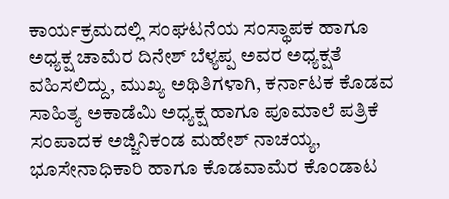ಕಾರ್ಯಕ್ರಮದಲ್ಲಿ ಸಂಘಟನೆಯ ಸಂಸ್ಥಾಪಕ ಹಾಗೂ ಅಧ್ಯಕ್ಷ ಚಾಮೆರ ದಿನೇಶ್ ಬೆಳ್ಯಪ್ಪ ಅವರ ಅಧ್ಯಕ್ಷತೆ ವಹಿಸಲಿದ್ದು, ಮುಖ್ಯ ಅಥಿತಿಗಳಾಗಿ, ಕರ್ನಾಟಕ ಕೊಡವ ಸಾಹಿತ್ಯ ಅಕಾಡೆಮಿ ಅಧ್ಯಕ್ಷ ಹಾಗೂ ಪೂಮಾಲೆ ಪತ್ರಿಕೆ ಸಂಪಾದಕ ಅಜ್ಜಿನಿಕಂಡ ಮಹೇಶ್ ನಾಚಯ್ಯ, ಭೂಸೇನಾಧಿಕಾರಿ ಹಾಗೂ ಕೊಡವಾಮೆರ ಕೊಂಡಾಟ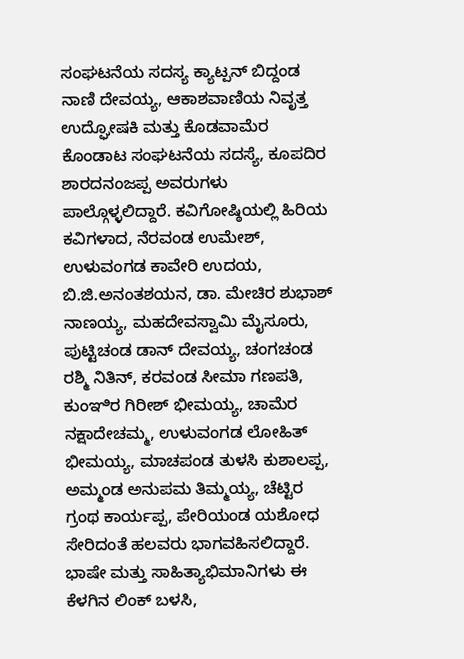ಸಂಘಟನೆಯ ಸದಸ್ಯ ಕ್ಯಾಟ್ಪನ್ ಬಿದ್ದಂಡ ನಾಣಿ ದೇವಯ್ಯ, ಆಕಾಶವಾಣಿಯ ನಿವೃತ್ತ ಉದ್ಘೋಷಕಿ ಮತ್ತು ಕೊಡವಾಮೆರ ಕೊಂಡಾಟ ಸಂಘಟನೆಯ ಸದಸ್ಯೆ, ಕೂಪದಿರ ಶಾರದನಂಜಪ್ಪ ಅವರುಗಳು ಪಾಲ್ಗೊಳ್ಳಲಿದ್ದಾರೆ. ಕವಿಗೋಷ್ಠಿಯಲ್ಲಿ ಹಿರಿಯ ಕವಿಗಳಾದ, ನೆರವಂಡ ಉಮೇಶ್, ಉಳುವಂಗಡ ಕಾವೇರಿ ಉದಯ, ಬಿ.ಜಿ.ಅನಂತಶಯನ, ಡಾ. ಮೇಚಿರ ಶುಭಾಶ್ ನಾಣಯ್ಯ, ಮಹದೇವಸ್ವಾಮಿ ಮೈಸೂರು, ಪುಟ್ಟಿಚಂಡ ಡಾನ್ ದೇವಯ್ಯ, ಚಂಗಚಂಡ ರಶ್ಮಿ ನಿತಿನ್, ಕರವಂಡ ಸೀಮಾ ಗಣಪತಿ, ಕುಂಞಿರ ಗಿರೀಶ್ ಭೀಮಯ್ಯ, ಚಾಮೆರ ನಕ್ಷಾದೇಚಮ್ಮ, ಉಳುವಂಗಡ ಲೋಹಿತ್ ಭೀಮಯ್ಯ, ಮಾಚಪಂಡ ತುಳಸಿ ಕುಶಾಲಪ್ಪ, ಅಮ್ಮಂಡ ಅನುಪಮ ತಿಮ್ಮಯ್ಯ, ಚೆಟ್ಟಿರ ಗ್ರಂಥ ಕಾರ್ಯಪ್ಪ, ಪೇರಿಯಂಡ ಯಶೋಧ ಸೇರಿದಂತೆ ಹಲವರು ಭಾಗವಹಿಸಲಿದ್ದಾರೆ. ಭಾಷೇ ಮತ್ತು ಸಾಹಿತ್ಯಾಭಿಮಾನಿಗಳು ಈ ಕೆಳಗಿನ ಲಿಂಕ್ ಬಳಸಿ,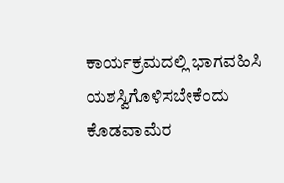ಕಾರ್ಯಕ್ರಮದಲ್ಲಿ ಭಾಗವಹಿಸಿ ಯಶಸ್ವಿಗೊಳಿಸಬೇಕೆಂದು ಕೊಡವಾಮೆರ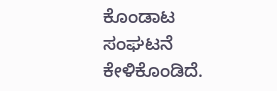ಕೊಂಡಾಟ ಸಂಘಟನೆ ಕೇಳಿಕೊಂಡಿದೆ.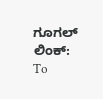ಗೂಗಲ್ ಲಿಂಕ್:
To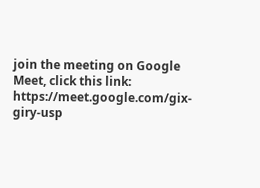join the meeting on Google Meet, click this link:
https://meet.google.com/gix-giry-usp